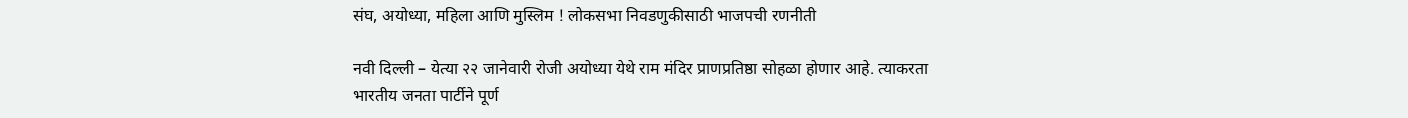संघ, अयोध्या, महिला आणि मुस्लिम ! लोकसभा निवडणुकीसाठी भाजपची रणनीती

नवी दिल्ली – येत्या २२ जानेवारी रोजी अयोध्या येथे राम मंदिर प्राणप्रतिष्ठा सोहळा होणार आहे. त्याकरता भारतीय जनता पार्टीने पूर्ण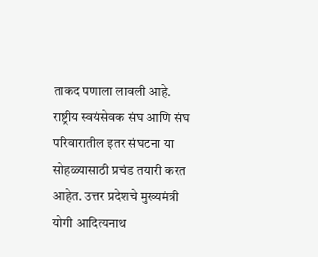ताकद पणाला लावली आहे. राष्ट्रीय स्वयंसेवक संघ आणि संघ परिवारातील इतर संघटना या सोहळ्यासाठी प्रचंड तयारी करत आहेत. उत्तर प्रदेशचे मुख्यमंत्री योगी आदित्यनाथ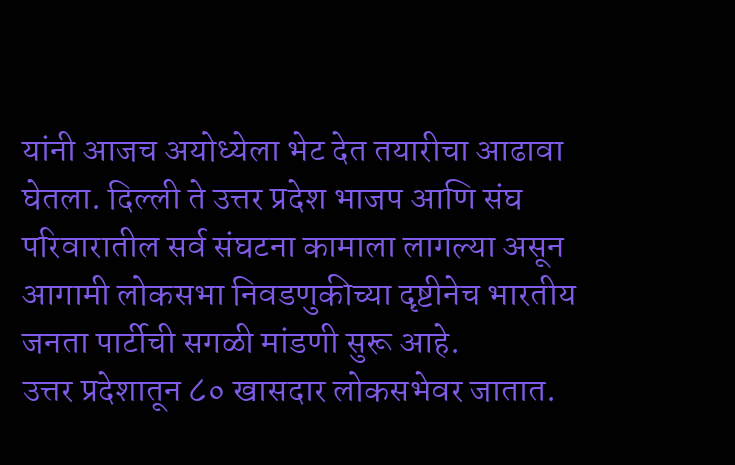यांनी आजच अयोध्येला भेट देत तयारीचा आढावा घेतला. दिल्ली ते उत्तर प्रदेश भाजप आणि संघ परिवारातील सर्व संघटना कामाला लागल्या असून आगामी लोकसभा निवडणुकीच्या दृष्टीनेच भारतीय जनता पार्टीची सगळी मांडणी सुरू आहे.
उत्तर प्रदेशातून ८० खासदार लोकसभेवर जातात.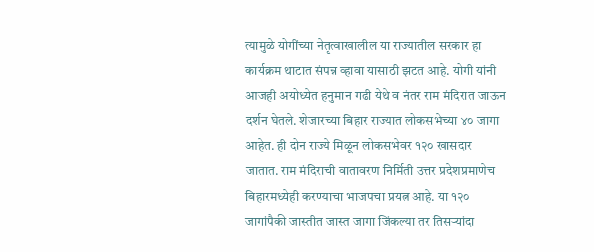त्यामुळे योगींच्या नेतृत्वाखालील या राज्यातील सरकार हा कार्यक्रम थाटात संपन्न व्हावा यासाठी झटत आहे. योगी यांनी आजही अयोध्येत हनुमान गढी येथे व नंतर राम मंदिरात जाऊन दर्शन घेतले. शेजारच्या बिहार राज्यात लोकसभेच्या ४० जागा आहेत. ही दोन राज्ये मिळून लोकसभेवर १२० खासदार जातात. राम मंदिराची वातावरण निर्मिती उत्तर प्रदेशप्रमाणेच बिहारमध्येही करण्याचा भाजपचा प्रयत्न आहे. या १२० जागांपैकी जास्तीत जास्त जागा जिंकल्या तर तिसऱ्यांदा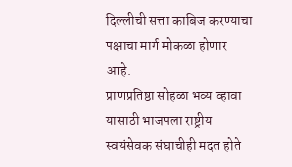दिल्लीची सत्ता काबिज करण्याचा पक्षाचा मार्ग मोकळा होणार आहे.
प्राणप्रतिष्ठा सोहळा भव्य व्हावा यासाठी भाजपला राष्ट्रीय स्वयंसेवक संघाचीही मदत होते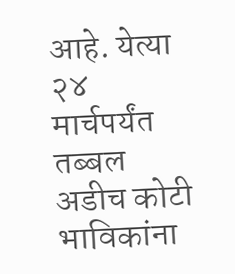आहे. येत्या २४ मार्चपर्यंत तब्बल अडीच कोटी भाविकांना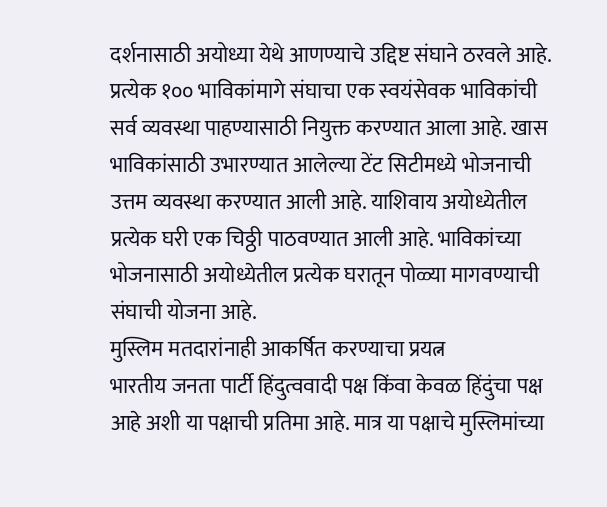दर्शनासाठी अयोध्या येथे आणण्याचे उद्दिष्ट संघाने ठरवले आहे. प्रत्येक १०० भाविकांमागे संघाचा एक स्वयंसेवक भाविकांची सर्व व्यवस्था पाहण्यासाठी नियुक्त करण्यात आला आहे. खास भाविकांसाठी उभारण्यात आलेल्या टेंट सिटीमध्ये भोजनाची उत्तम व्यवस्था करण्यात आली आहे. याशिवाय अयोध्येतील प्रत्येक घरी एक चिठ्ठी पाठवण्यात आली आहे. भाविकांच्या भोजनासाठी अयोध्येतील प्रत्येक घरातून पोळ्या मागवण्याची संघाची योजना आहे.
मुस्लिम मतदारांनाही आकर्षित करण्याचा प्रयत्न
भारतीय जनता पार्टी हिंदुत्ववादी पक्ष किंवा केवळ हिंदुंचा पक्ष आहे अशी या पक्षाची प्रतिमा आहे. मात्र या पक्षाचे मुस्लिमांच्या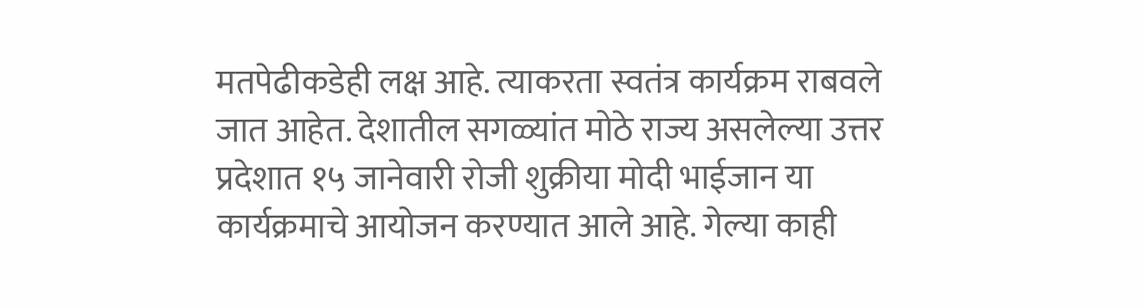मतपेढीकडेही लक्ष आहे. त्याकरता स्वतंत्र कार्यक्रम राबवले जात आहेत. देशातील सगळ्यांत मोठे राज्य असलेल्या उत्तर प्रदेशात १५ जानेवारी रोजी शुक्रीया मोदी भाईजान या कार्यक्रमाचे आयोजन करण्यात आले आहे. गेल्या काही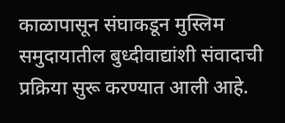काळापासून संघाकडून मुस्लिम समुदायातील बुध्दीवाद्यांशी संवादाची प्रक्रिया सुरू करण्यात आली आहे.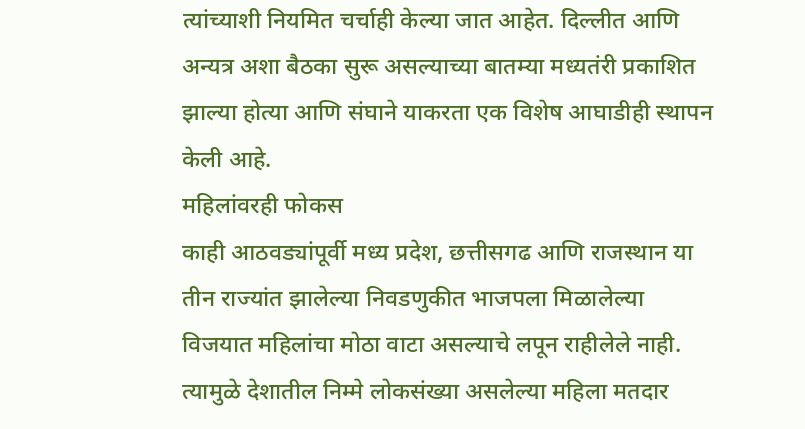त्यांच्याशी नियमित चर्चाही केल्या जात आहेत. दिल्लीत आणि अन्यत्र अशा बैठका सुरू असल्याच्या बातम्या मध्यतंरी प्रकाशित झाल्या होत्या आणि संघाने याकरता एक विशेष आघाडीही स्थापन केली आहे.
महिलांवरही फोकस
काही आठवड्यांपूर्वी मध्य प्रदेश, छत्तीसगढ आणि राजस्थान या तीन राज्यांत झालेल्या निवडणुकीत भाजपला मिळालेल्या विजयात महिलांचा मोठा वाटा असल्याचे लपून राहीलेले नाही. त्यामुळे देशातील निम्मे लोकसंख्या असलेल्या महिला मतदार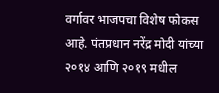वर्गावर भाजपचा विशेष फोकस आहे. पंतप्रधान नरेंद्र मोदी यांच्या २०१४ आणि २०१९ मधील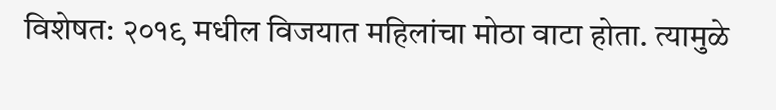विशेषत: २०१९ मधील विजयात महिलांचा मोठा वाटा होता. त्यामुळे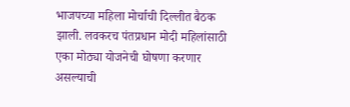भाजपच्या महिला मोर्चाची दिल्लीत बैठक झाली. लवकरच पंतप्रधान मोदी महिलांसाठी एका मोठ्या योजनेची घोषणा करणार असल्याची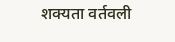शक्यता वर्तवली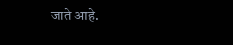जाते आहे.